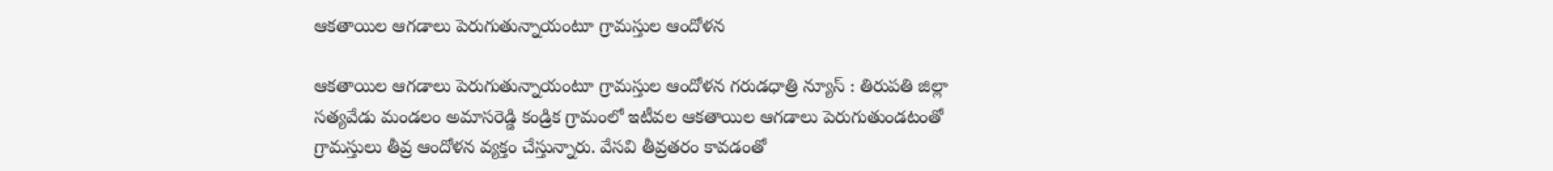ఆకతాయిల ఆగడాలు పెరుగుతున్నాయంటూ గ్రామస్తుల ఆందోళన

ఆకతాయిల ఆగడాలు పెరుగుతున్నాయంటూ గ్రామస్తుల ఆందోళన గరుడధాత్రి న్యూస్ : తిరుపతి జిల్లా సత్యవేడు మండలం అమాసరెడ్డి కండ్రిక గ్రామంలో ఇటీవల ఆకతాయిల ఆగడాలు పెరుగుతుండటంతో గ్రామస్తులు తీవ్ర ఆందోళన వ్యక్తం చేస్తున్నారు. వేసవి తీవ్రతరం కావడంతో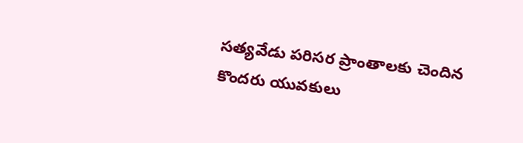సత్యవేడు పరిసర ప్రాంతాలకు చెందిన కొందరు యువకులు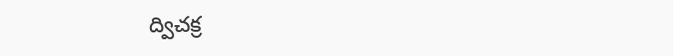ద్విచక్ర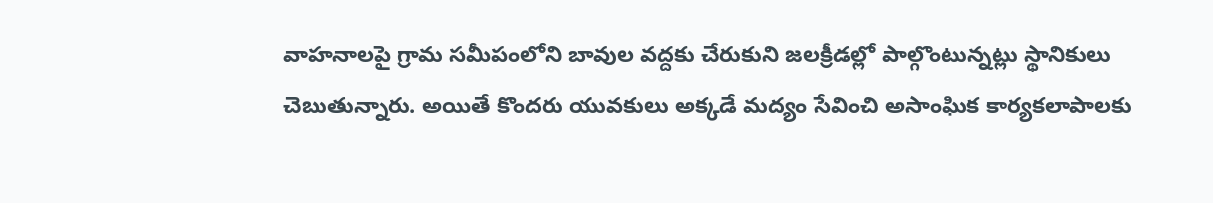వాహనాలపై గ్రామ సమీపంలోని బావుల వద్దకు చేరుకుని జలక్రీడల్లో పాల్గొంటున్నట్లు స్థానికులు చెబుతున్నారు. అయితే కొందరు యువకులు అక్కడే మద్యం సేవించి అసాంఘిక కార్యకలాపాలకు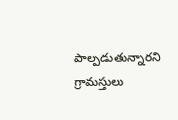పాల్పడుతున్నారని గ్రామస్తులు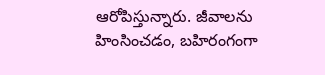ఆరోపిస్తున్నారు. జీవాలను హింసించడం, బహిరంగంగా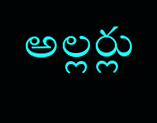అల్లర్లు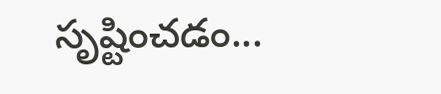సృష్టించడం...